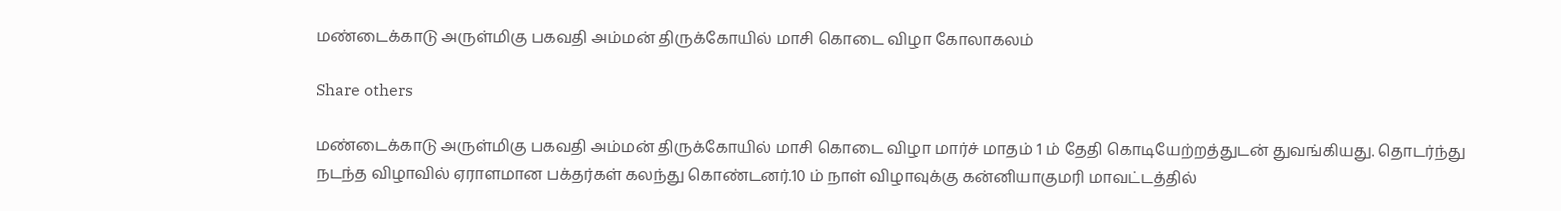மண்டைக்காடு அருள்மிகு பகவதி அம்மன் திருக்கோயில் மாசி கொடை விழா கோலாகலம்

Share others

மண்டைக்காடு அருள்மிகு பகவதி அம்மன் திருக்கோயில் மாசி கொடை விழா மார்ச் மாதம் 1 ம் தேதி கொடியேற்றத்துடன் துவங்கியது. தொடர்ந்து நடந்த விழாவில் ஏராளமான பக்தர்கள் கலந்து கொண்டனர்.10 ம் நாள் விழாவுக்கு கன்னியாகுமரி மாவட்டத்தில்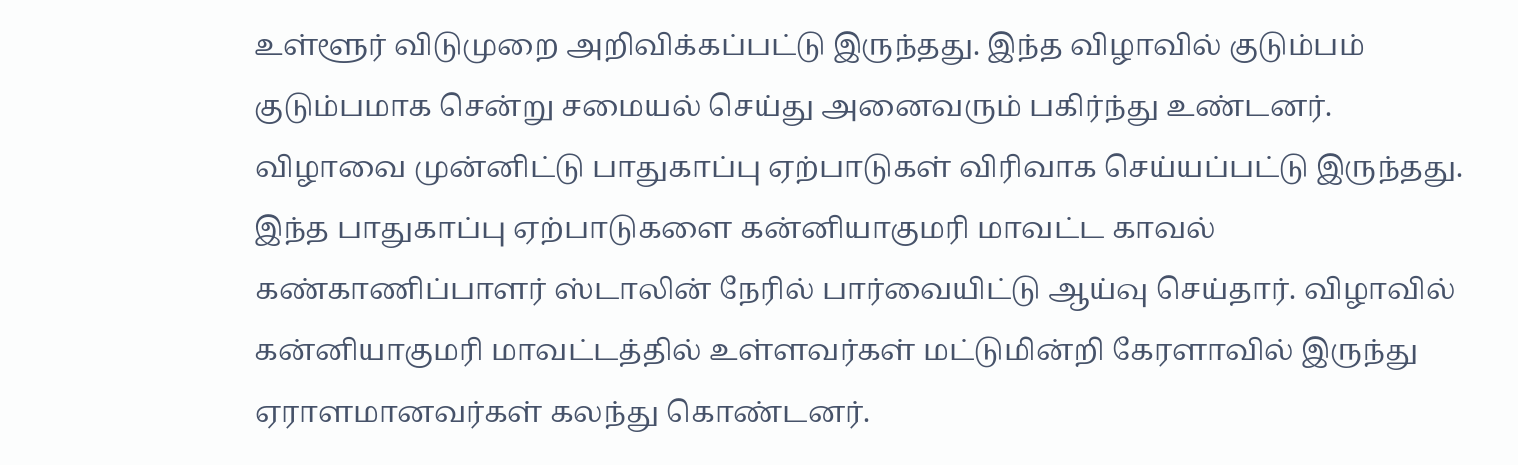உள்ளூர் விடுமுறை அறிவிக்கப்பட்டு இருந்தது. இந்த விழாவில் குடும்பம் குடும்பமாக சென்று சமையல் செய்து அனைவரும் பகிர்ந்து உண்டனர். விழாவை முன்னிட்டு பாதுகாப்பு ஏற்பாடுகள் விரிவாக செய்யப்பட்டு இருந்தது. இந்த பாதுகாப்பு ஏற்பாடுகளை கன்னியாகுமரி மாவட்ட காவல் கண்காணிப்பாளர் ஸ்டாலின் நேரில் பார்வையிட்டு ஆய்வு செய்தார். விழாவில் கன்னியாகுமரி மாவட்டத்தில் உள்ளவர்கள் மட்டுமின்றி கேரளாவில் இருந்து ஏராளமானவர்கள் கலந்து கொண்டனர்.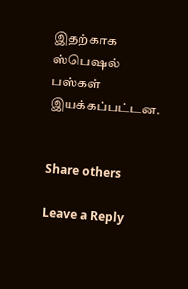இதற்காக ஸ்பெஷல் பஸ்கள் இயக்கப்பட்டன.


Share others

Leave a Reply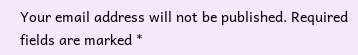Your email address will not be published. Required fields are marked *